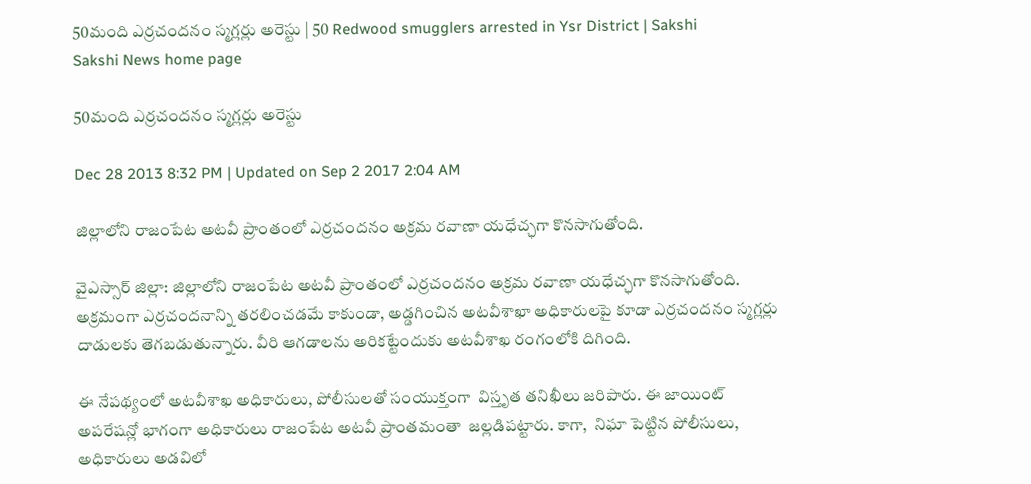50మంది ఎర్రచందనం స్మగ్లర్లు అరెస్టు | 50 Redwood smugglers arrested in Ysr District | Sakshi
Sakshi News home page

50మంది ఎర్రచందనం స్మగ్లర్లు అరెస్టు

Dec 28 2013 8:32 PM | Updated on Sep 2 2017 2:04 AM

జిల్లాలోని రాజంపేట అటవీ ప్రాంతంలో ఎర్రచందనం అక్రమ రవాణా యధేచ్ఛగా కొనసాగుతోంది.

వైఎస్సార్ జిల్లా: జిల్లాలోని రాజంపేట అటవీ ప్రాంతంలో ఎర్రచందనం అక్రమ రవాణా యధేచ్ఛగా కొనసాగుతోంది. అక్రమంగా ఎర్రచందనాన్ని తరలించడమే కాకుండా, అడ్డగించిన అటవీశాఖా అధికారులపై కూడా ఎర్రచందనం స్మగ్లర్లు దాడులకు తెగబడుతున్నారు. వీరి ఆగడాలను అరికట్టేందుకు అటవీశాఖ రంగంలోకి దిగింది.

ఈ నేపథ్యంలో అటవీశాఖ అధికారులు, పోలీసులతో సంయుక్తంగా  విస్తృత తనిఖీలు జరిపారు. ఈ జాయింట్ అపరేషన్లో భాగంగా అధికారులు రాజంపేట అటవీ ప్రాంతమంతా  జల్లడిపట్టారు. కాగా,  నిఘా పెట్టిన పోలీసులు, అధికారులు అడవిలో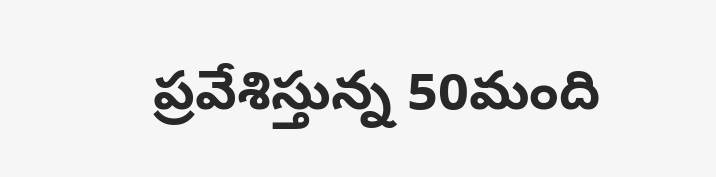ప్రవేశిస్తున్న 50మంది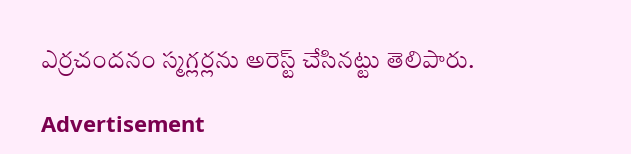ఎర్రచందనం స్మగ్లర్లను అరెస్ట్ చేసినట్టు తెలిపారు.

Advertisement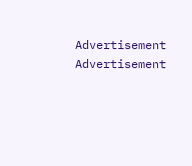Advertisement
Advertisement